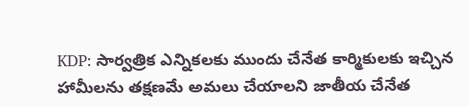KDP: సార్వత్రిక ఎన్నికలకు ముందు చేనేత కార్మికులకు ఇచ్చిన హామీలను తక్షణమే అమలు చేయాలని జాతీయ చేనేత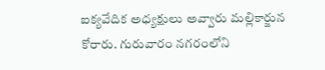ఐక్యవేదిక అధ్యక్షులు అవ్వారు మల్లికార్జున కోరారు. గురువారం నగరంలోని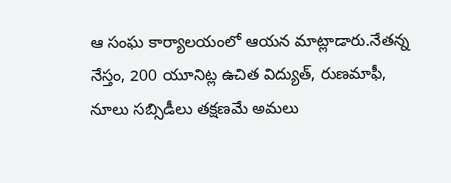ఆ సంఘ కార్యాలయంలో ఆయన మాట్లాడారు.నేతన్న నేస్తం, 200 యూనిట్ల ఉచిత విద్యుత్, రుణమాఫీ, నూలు సబ్సిడీలు తక్షణమే అమలు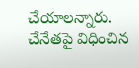చేయాలన్నారు. చేనేతపై విధించిన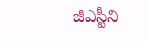జీఎస్టీని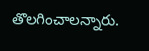తొలగించాలన్నారు.